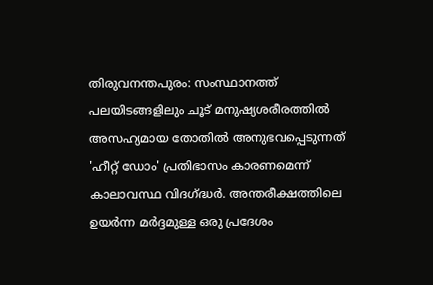തിരുവനന്തപുരം: സംസ്ഥാനത്ത് പലയിടങ്ങളിലും ചൂട് മനുഷ്യശരീരത്തിൽ അസഹ്യമായ തോതിൽ അനുഭവപ്പെടുന്നത് 'ഹീറ്റ് ഡോം' പ്രതിഭാസം കാരണമെന്ന് കാലാവസ്ഥ വിദഗ്ദ്ധർ. അന്തരീക്ഷത്തിലെ ഉയർന്ന മർദ്ദമുള്ള ഒരു പ്രദേശം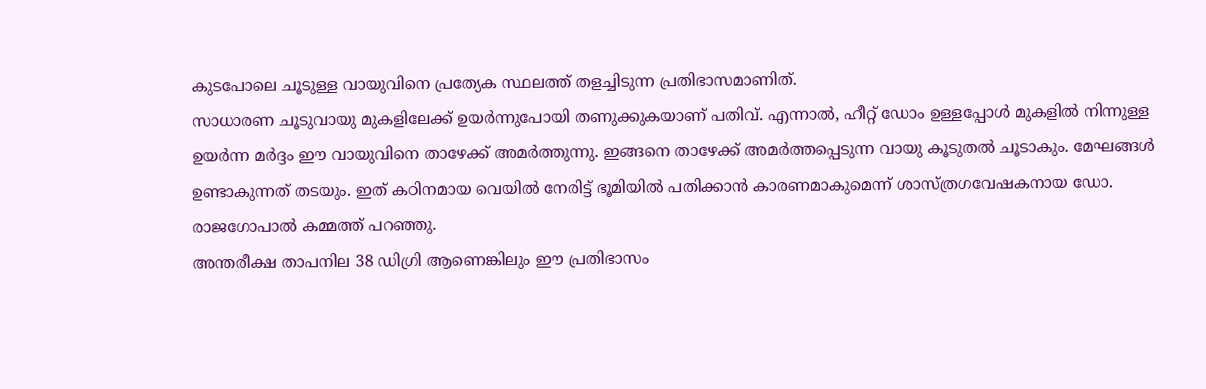കുടപോലെ ചൂടുള്ള വായുവിനെ പ്രത്യേക സ്ഥലത്ത് തളച്ചിടുന്ന പ്രതിഭാസമാണിത്.
സാധാരണ ചൂടുവായു മുകളിലേക്ക് ഉയർന്നുപോയി തണുക്കുകയാണ് പതിവ്. എന്നാൽ, ഹീറ്റ് ഡോം ഉള്ളപ്പോൾ മുകളിൽ നിന്നുള്ള ഉയർന്ന മർദ്ദം ഈ വായുവിനെ താഴേക്ക് അമർത്തുന്നു. ഇങ്ങനെ താഴേക്ക് അമർത്തപ്പെടുന്ന വായു കൂടുതൽ ചൂടാകും. മേഘങ്ങൾ ഉണ്ടാകുന്നത് തടയും. ഇത് കഠിനമായ വെയിൽ നേരിട്ട് ഭൂമിയിൽ പതിക്കാൻ കാരണമാകുമെന്ന് ശാസ്ത്രഗവേഷകനായ ഡോ. രാജഗോപാൽ കമ്മത്ത് പറഞ്ഞു.
അന്തരീക്ഷ താപനില 38 ഡിഗ്രി ആണെങ്കിലും ഈ പ്രതിഭാസം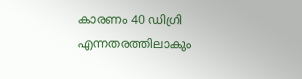കാരണം 40 ഡിഗ്രി എന്നതരത്തിലാകും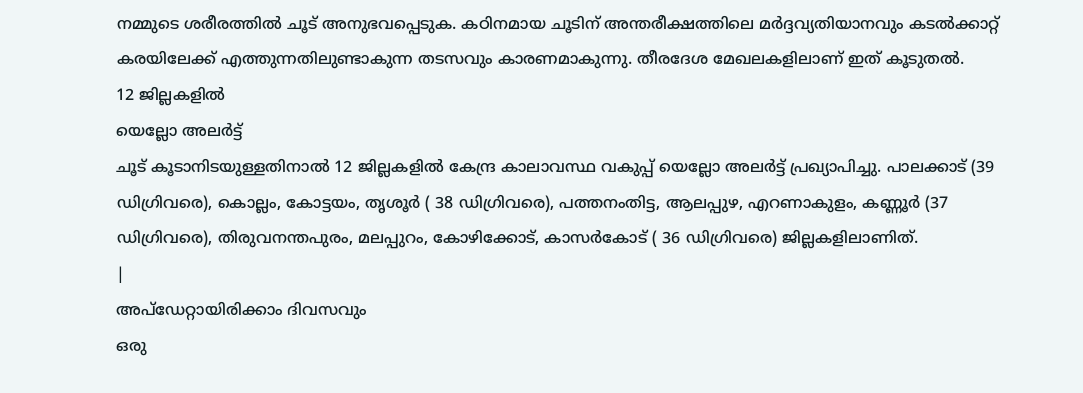നമ്മുടെ ശരീരത്തിൽ ചൂട് അനുഭവപ്പെടുക. കഠിനമായ ചൂടിന് അന്തരീക്ഷത്തിലെ മർദ്ദവ്യതിയാനവും കടൽക്കാറ്റ് കരയിലേക്ക് എത്തുന്നതിലുണ്ടാകുന്ന തടസവും കാരണമാകുന്നു. തീരദേശ മേഖലകളിലാണ് ഇത് കൂടുതൽ.
12 ജില്ലകളിൽ
യെല്ലോ അലർട്ട്
ചൂട് കൂടാനിടയുള്ളതിനാൽ 12 ജില്ലകളിൽ കേന്ദ്ര കാലാവസ്ഥ വകുപ്പ് യെല്ലോ അലർട്ട് പ്രഖ്യാപിച്ചു. പാലക്കാട് (39 ഡിഗ്രിവരെ), കൊല്ലം, കോട്ടയം, തൃശൂർ ( 38 ഡിഗ്രിവരെ), പത്തനംതിട്ട, ആലപ്പുഴ, എറണാകുളം, കണ്ണൂർ (37 ഡിഗ്രിവരെ), തിരുവനന്തപുരം, മലപ്പുറം, കോഴിക്കോട്, കാസർകോട് ( 36 ഡിഗ്രിവരെ) ജില്ലകളിലാണിത്.
|
അപ്ഡേറ്റായിരിക്കാം ദിവസവും
ഒരു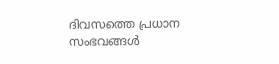ദിവസത്തെ പ്രധാന സംഭവങ്ങൾ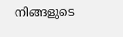നിങ്ങളുടെ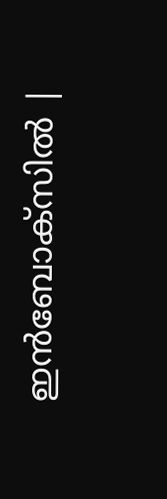ഇൻബോക്സിൽ |